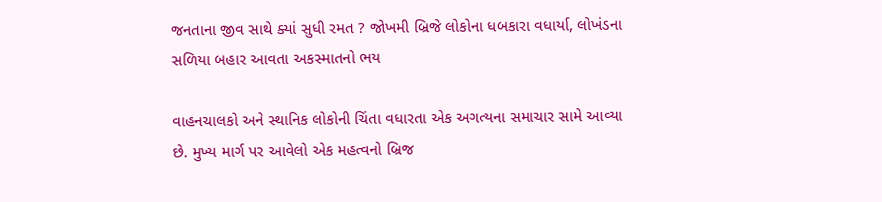જનતાના જીવ સાથે ક્યાં સુધી રમત ? જોખમી બ્રિજે લોકોના ધબકારા વધાર્યા, લોખંડના સળિયા બહાર આવતા અકસ્માતનો ભય

વાહનચાલકો અને સ્થાનિક લોકોની ચિંતા વધારતા એક અગત્યના સમાચાર સામે આવ્યા છે. મુખ્ય માર્ગ પર આવેલો એક મહત્વનો બ્રિજ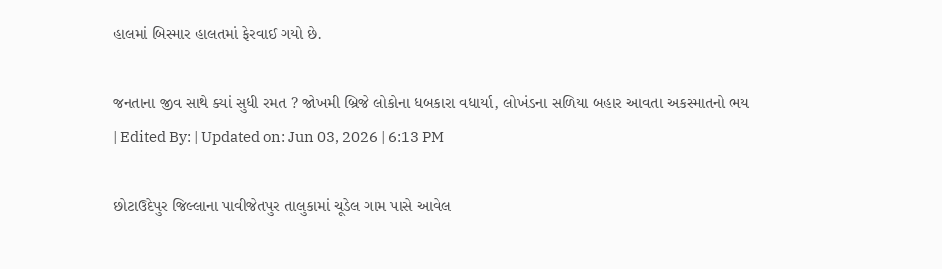હાલમાં બિસ્માર હાલતમાં ફેરવાઈ ગયો છે.

જનતાના જીવ સાથે ક્યાં સુધી રમત ? જોખમી બ્રિજે લોકોના ધબકારા વધાર્યા, લોખંડના સળિયા બહાર આવતા અકસ્માતનો ભય
| Edited By: | Updated on: Jun 03, 2026 | 6:13 PM

છોટાઉદેપુર જિલ્લાના પાવીજેતપુર તાલુકામાં ચૂડેલ ગામ પાસે આવેલ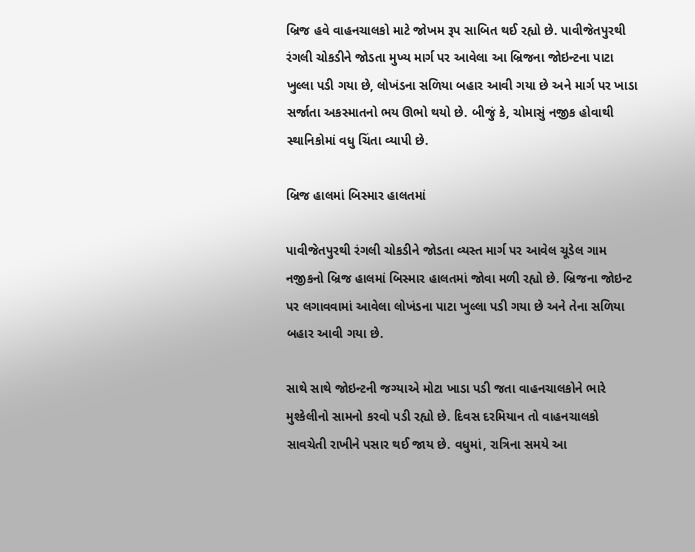બ્રિજ હવે વાહનચાલકો માટે જોખમ રૂપ સાબિત થઈ રહ્યો છે. પાવીજેતપુરથી રંગલી ચોકડીને જોડતા મુખ્ય માર્ગ પર આવેલા આ બ્રિજના જોઇન્ટના પાટા ખુલ્લા પડી ગયા છે, લોખંડના સળિયા બહાર આવી ગયા છે અને માર્ગ પર ખાડા સર્જાતા અકસ્માતનો ભય ઊભો થયો છે. બીજું કે, ચોમાસું નજીક હોવાથી સ્થાનિકોમાં વધુ ચિંતા વ્યાપી છે.

બ્રિજ હાલમાં બિસ્માર હાલતમાં

પાવીજેતપુરથી રંગલી ચોકડીને જોડતા વ્યસ્ત માર્ગ પર આવેલ ચૂડેલ ગામ નજીકનો બ્રિજ હાલમાં બિસ્માર હાલતમાં જોવા મળી રહ્યો છે. બ્રિજના જોઇન્ટ પર લગાવવામાં આવેલા લોખંડના પાટા ખુલ્લા પડી ગયા છે અને તેના સળિયા બહાર આવી ગયા છે.

સાથે સાથે જોઇન્ટની જગ્યાએ મોટા ખાડા પડી જતા વાહનચાલકોને ભારે મુશ્કેલીનો સામનો કરવો પડી રહ્યો છે. દિવસ દરમિયાન તો વાહનચાલકો સાવચેતી રાખીને પસાર થઈ જાય છે. વધુમાં, રાત્રિના સમયે આ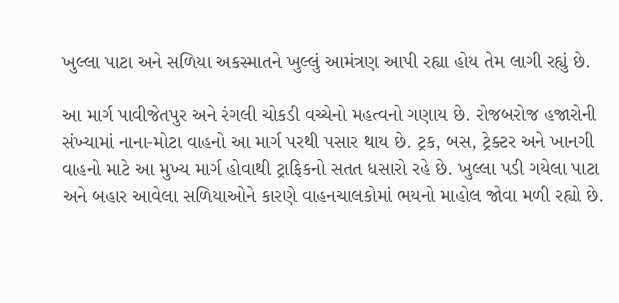ખુલ્લા પાટા અને સળિયા અકસ્માતને ખુલ્લું આમંત્રણ આપી રહ્યા હોય તેમ લાગી રહ્યું છે.

આ માર્ગ પાવીજેતપુર અને રંગલી ચોકડી વચ્ચેનો મહત્વનો ગણાય છે. રોજબરોજ હજારોની સંખ્યામાં નાના-મોટા વાહનો આ માર્ગ પરથી પસાર થાય છે. ટ્રક, બસ, ટ્રેક્ટર અને ખાનગી વાહનો માટે આ મુખ્ય માર્ગ હોવાથી ટ્રાફિકનો સતત ધસારો રહે છે. ખુલ્લા પડી ગયેલા પાટા અને બહાર આવેલા સળિયાઓને કારણે વાહનચાલકોમાં ભયનો માહોલ જોવા મળી રહ્યો છે.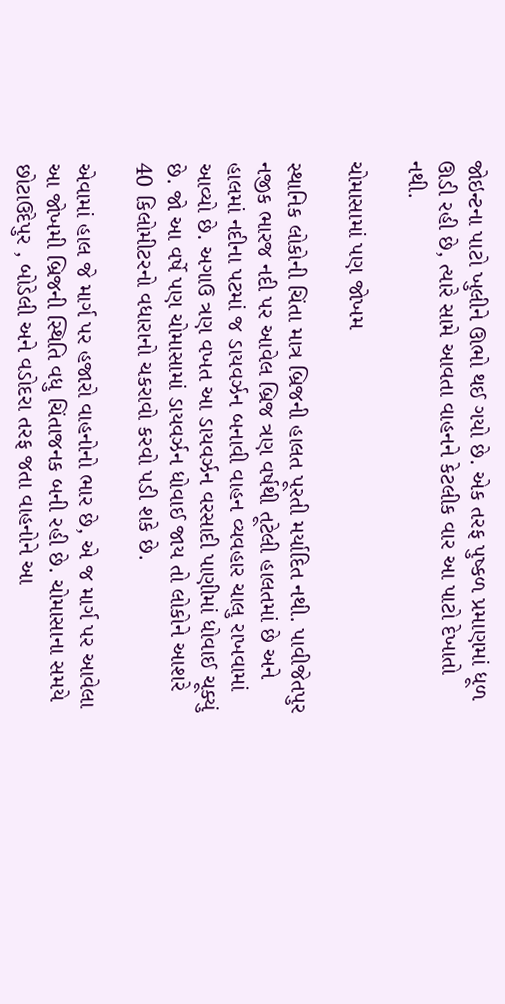જોઇન્ટના પાટો ખુલીને ઊભો થઈ ગયો છે. એક તરફ પુષ્કળ પ્રમાણમાં ધૂળ ઊડી રહી છે, ત્યારે સામે આવતા વાહનને કેટલીક વાર આ પાટો દેખાતો નથી.

ચોમાસામાં પણ જોખમ

સ્થાનિક લોકોની ચિંતા માત્ર બ્રિજની હાલત પૂરતી મર્યાદિત નથી. પાવીજેતપુર નજીક ભારજ નદી પર આવેલ બ્રિજ ત્રણ વર્ષથી તૂટેલી હાલતમાં છે અને હાલમાં નદીના પટમાં જ ડાયવર્ઝન બનાવી વાહન વ્યવહાર ચાલુ રાખવામાં આવ્યો છે. અગાઉ ત્રણ વખત આ ડાયવર્ઝન વરસાદી પાણીમાં ધોવાઈ ચૂક્યું છે. જો આ વર્ષે પણ ચોમાસામાં ડાયવર્ઝન ધોવાઈ જાય તો લોકોને આશરે 40 કિલોમીટરનો વધારાનો ચકરાવો કરવો પડી શકે છે.

એવામાં હાલ જે માર્ગ પર હજારો વાહનોનો ભાર છે, એ જ માર્ગ પર આવેલા આ જોખમી બ્રિજની સ્થિતિ વધુ ચિંતાજનક બની રહી છે. ચોમાસાના સમયે છોટાઉદેપુર , બોડેલી અને વડોદરા તરફ જતા વાહનોને આ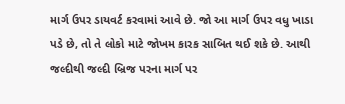માર્ગ ઉપર ડાયવર્ટ કરવામાં આવે છે. જો આ માર્ગ ઉપર વધુ ખાડા પડે છે, તો તે લોકો માટે જોખમ કારક સાબિત થઈ શકે છે. આથી જલ્દીથી જલ્દી બ્રિજ પરના માર્ગ પર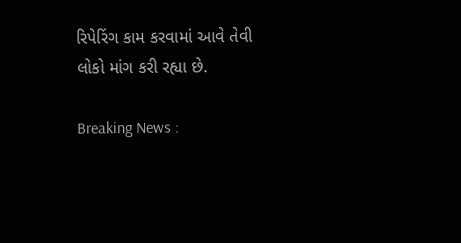રિપેરિંગ કામ કરવામાં આવે તેવી લોકો માંગ કરી રહ્યા છે.

Breaking News :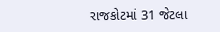રાજકોટમાં 31 જેટલા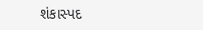શંકાસ્પદ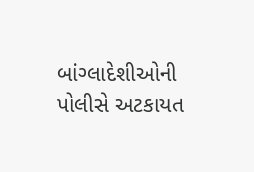બાંગ્લાદેશીઓની પોલીસે અટકાયત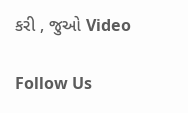કરી , જુઓ Video

Follow Us